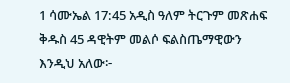1 ሳሙኤል 17:45 አዲስ ዓለም ትርጉም መጽሐፍ ቅዱስ 45 ዳዊትም መልሶ ፍልስጤማዊውን እንዲህ አለው፦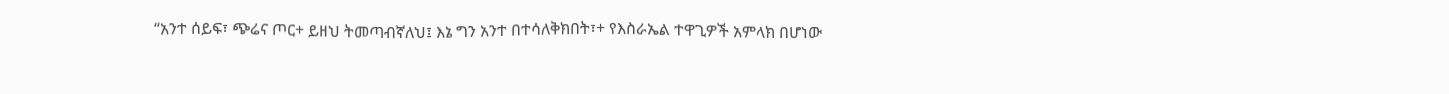“አንተ ሰይፍ፣ ጭሬና ጦር+ ይዘህ ትመጣብኛለህ፤ እኔ ግን አንተ በተሳለቅክበት፣+ የእስራኤል ተዋጊዎች አምላክ በሆነው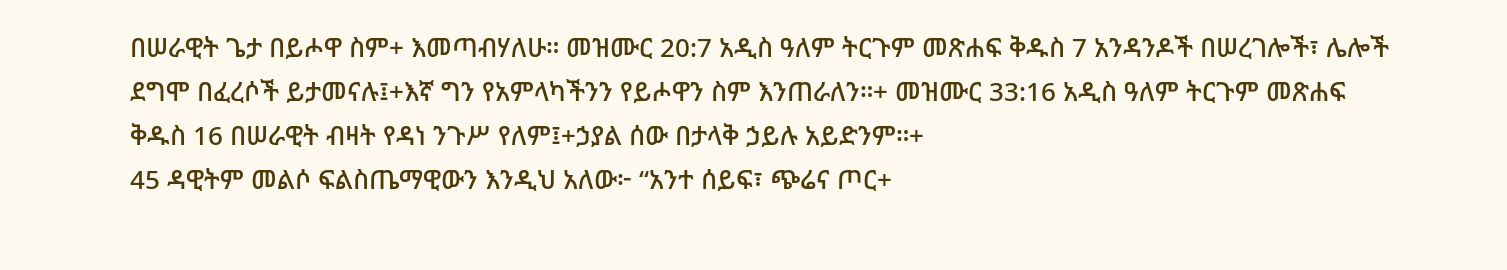በሠራዊት ጌታ በይሖዋ ስም+ እመጣብሃለሁ። መዝሙር 20:7 አዲስ ዓለም ትርጉም መጽሐፍ ቅዱስ 7 አንዳንዶች በሠረገሎች፣ ሌሎች ደግሞ በፈረሶች ይታመናሉ፤+እኛ ግን የአምላካችንን የይሖዋን ስም እንጠራለን።+ መዝሙር 33:16 አዲስ ዓለም ትርጉም መጽሐፍ ቅዱስ 16 በሠራዊት ብዛት የዳነ ንጉሥ የለም፤+ኃያል ሰው በታላቅ ኃይሉ አይድንም።+
45 ዳዊትም መልሶ ፍልስጤማዊውን እንዲህ አለው፦ “አንተ ሰይፍ፣ ጭሬና ጦር+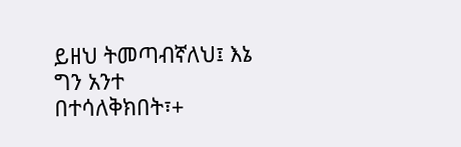ይዘህ ትመጣብኛለህ፤ እኔ ግን አንተ በተሳለቅክበት፣+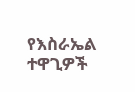የእስራኤል ተዋጊዎች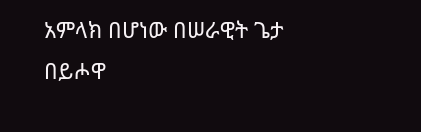አምላክ በሆነው በሠራዊት ጌታ በይሖዋ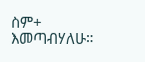ስም+ እመጣብሃለሁ።